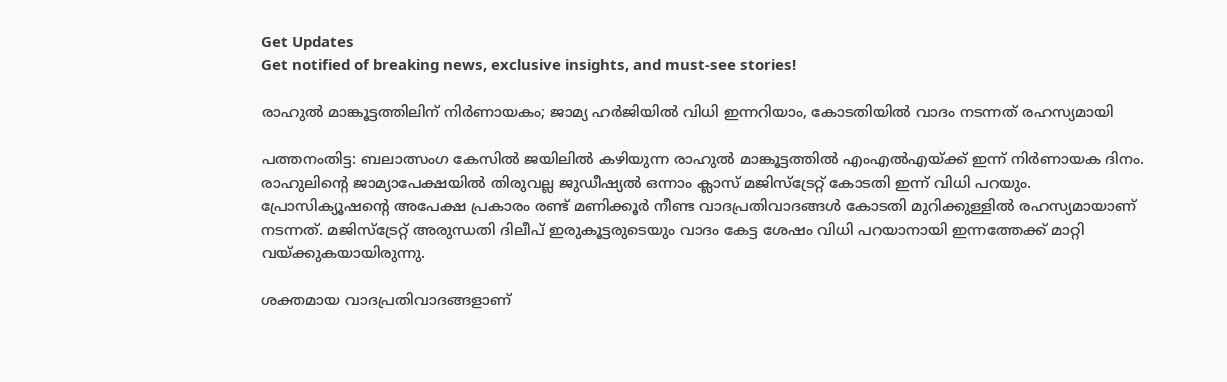Get Updates
Get notified of breaking news, exclusive insights, and must-see stories!

രാഹുൽ മാങ്കൂട്ടത്തിലിന് നിർണായകം; ജാമ്യ ഹർജിയിൽ വിധി ഇന്നറിയാം, കോടതിയിൽ വാദം നടന്നത് രഹസ്യമായി

പത്തനംതിട്ട: ബലാത്സംഗ കേസിൽ ജയിലിൽ കഴിയുന്ന രാഹുൽ മാങ്കൂട്ടത്തിൽ എംഎൽഎയ്ക്ക് ഇന്ന് നിർണായക ദിനം. രാഹുലിന്റെ ജാമ്യാപേക്ഷയിൽ തിരുവല്ല ജുഡീഷ്യൽ ഒന്നാം ക്ലാസ് മജിസ്ട്രേറ്റ് കോടതി ഇന്ന് വിധി പറയും. പ്രോസിക്യൂഷന്റെ അപേക്ഷ പ്രകാരം രണ്ട് മണിക്കൂർ നീണ്ട വാദപ്രതിവാദങ്ങൾ കോടതി മുറിക്കുള്ളിൽ രഹസ്യമായാണ് നടന്നത്. മജിസ്‌ട്രേറ്റ് അരുന്ധതി ദിലീപ് ഇരുകൂട്ടരുടെയും വാദം കേട്ട ശേഷം വിധി പറയാനായി ഇന്നത്തേക്ക് മാറ്റി വയ്ക്കുകയായിരുന്നു.

ശക്തമായ വാദപ്രതിവാദങ്ങളാണ്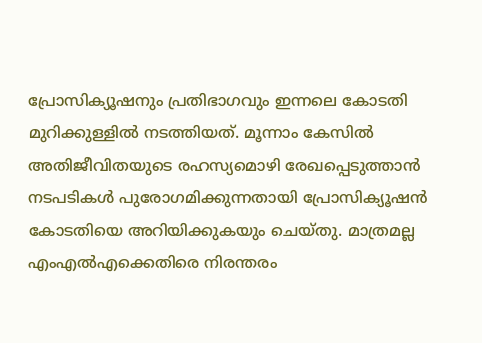പ്രോസിക്യൂഷനും പ്രതിഭാഗവും ഇന്നലെ കോടതി മുറിക്കുള്ളിൽ നടത്തിയത്. മൂന്നാം കേസിൽ അതിജീവിതയുടെ രഹസ്യമൊഴി രേഖപ്പെടുത്താൻ നടപടികൾ പുരോഗമിക്കുന്നതായി പ്രോസിക്യൂഷൻ കോടതിയെ അറിയിക്കുകയും ചെയ്‌തു. മാത്രമല്ല എംഎൽഎക്കെതിരെ നിരന്തരം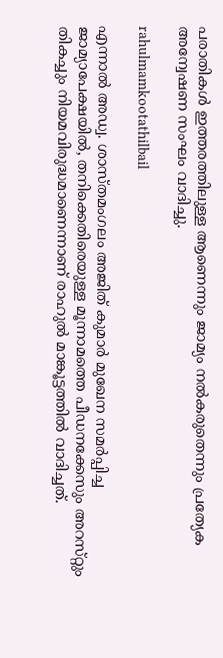പരാതികൾ ഇത്തരത്തിലുള്ള ആണെന്നും ജാമ്യം നൽകരുതെന്നും പ്രത്യേക അന്വേഷണ സംഘം വാദിച്ചു.

rahulmamkootathilbail

എന്നാൽ അഡ്വ. ശാസ്‌തമംഗലം അജിത് കുമാർ മുഖേന സമർപ്പിച്ച ജാമ്യാപേക്ഷയിൽ, തനിക്കെതിരെയുള്ള മൂന്നാമത്തെ പീഡനക്കേസും അറസ്‌റ്റും തികച്ചും നിയമവിരുദ്ധമാണെന്നാണ് രാഹുൽ മാങ്കൂട്ടത്തിൽ വാദിച്ചത്.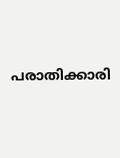പരാതിക്കാരി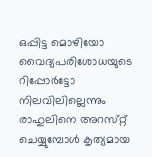ഒപ്പിട്ട മൊഴിയോ വൈദ്യപരിശോധയുടെ റിപ്പോർട്ടോ നിലവിലില്ലെന്നും രാഹുലിനെ അറസ്‌റ്റ് ചെയ്യുമ്പോൾ കൃത്യമായ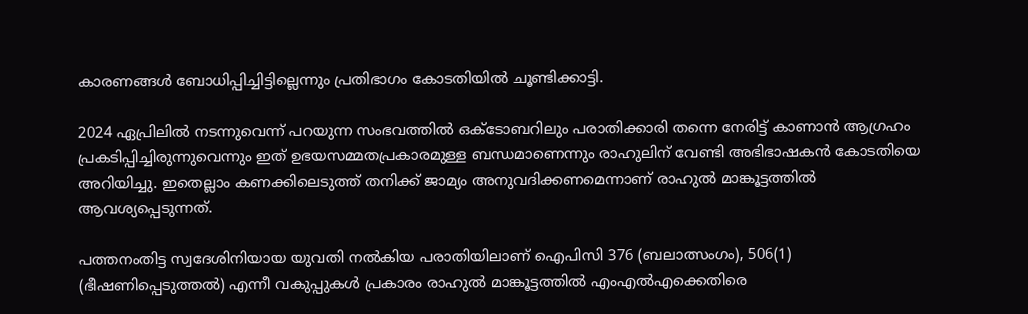കാരണങ്ങൾ ബോധിപ്പിച്ചിട്ടില്ലെന്നും പ്രതിഭാഗം കോടതിയിൽ ചൂണ്ടിക്കാട്ടി.

2024 ഏപ്രിലിൽ നടന്നുവെന്ന് പറയുന്ന സംഭവത്തിൽ ഒക്ടോബറിലും പരാതിക്കാരി തന്നെ നേരിട്ട് കാണാൻ ആഗ്രഹം പ്രകടിപ്പിച്ചിരുന്നുവെന്നും ഇത് ഉഭയസമ്മതപ്രകാരമുള്ള ബന്ധമാണെന്നും രാഹുലിന് വേണ്ടി അഭിഭാഷകൻ കോടതിയെ അറിയിച്ചു. ഇതെല്ലാം കണക്കിലെടുത്ത് തനിക്ക് ജാമ്യം അനുവദിക്കണമെന്നാണ് രാഹുൽ മാങ്കൂട്ടത്തിൽ ആവശ്യപ്പെടുന്നത്.

പത്തനംതിട്ട സ്വദേശിനിയായ യുവതി നൽകിയ പരാതിയിലാണ് ഐപിസി 376 (ബലാത്സംഗം), 506(1) (ഭീഷണിപ്പെടുത്തൽ) എന്നീ വകുപ്പുകൾ പ്രകാരം രാഹുൽ മാങ്കൂട്ടത്തിൽ എംഎൽഎക്കെതിരെ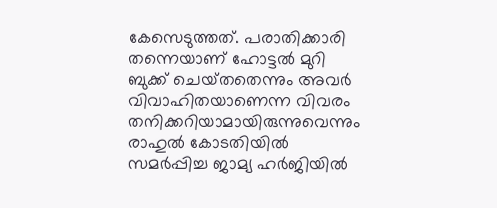കേസെടുത്തത്. പരാതിക്കാരി തന്നെയാണ് ഹോട്ടൽ മുറി ബുക്ക് ചെയ്‌തതെന്നും അവർ വിവാഹിതയാണെന്ന വിവരം തനിക്കറിയാമായിരുന്നുവെന്നും രാഹുൽ കോടതിയിൽ സമർപ്പിച്ച ജാമ്യ ഹർജിയിൽ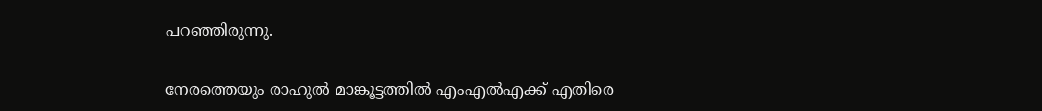പറഞ്ഞിരുന്നു.

നേരത്തെയും രാഹുൽ മാങ്കൂട്ടത്തിൽ എംഎൽഎക്ക് എതിരെ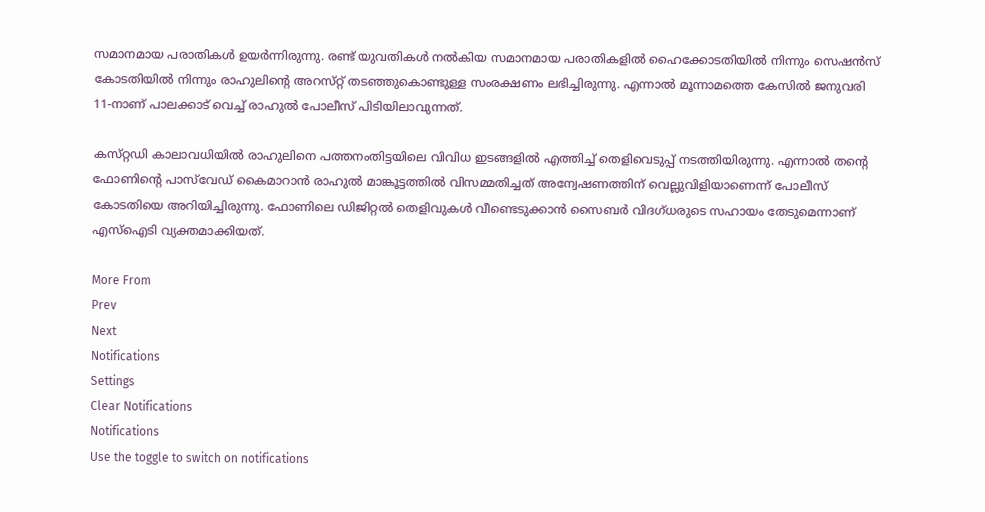സമാനമായ പരാതികൾ ഉയർന്നിരുന്നു. രണ്ട് യുവതികൾ നൽകിയ സമാനമായ പരാതികളിൽ ഹൈക്കോടതിയിൽ നിന്നും സെഷൻസ് കോടതിയിൽ നിന്നും രാഹുലിന്റെ അറസ്‌റ്റ് തടഞ്ഞുകൊണ്ടുള്ള സംരക്ഷണം ലഭിച്ചിരുന്നു. എന്നാൽ മൂന്നാമത്തെ കേസിൽ ജനുവരി 11-നാണ് പാലക്കാട് വെച്ച് രാഹുൽ പോലീസ് പിടിയിലാവുന്നത്.

കസ്‌റ്റഡി കാലാവധിയിൽ രാഹുലിനെ പത്തനംതിട്ടയിലെ വിവിധ ഇടങ്ങളിൽ എത്തിച്ച് തെളിവെടുപ്പ് നടത്തിയിരുന്നു. എന്നാൽ തന്റെ ഫോണിന്റെ പാസ്‌വേഡ് കൈമാറാൻ രാഹുൽ മാങ്കൂട്ടത്തിൽ വിസമ്മതിച്ചത് അന്വേഷണത്തിന് വെല്ലുവിളിയാണെന്ന് പോലീസ് കോടതിയെ അറിയിച്ചിരുന്നു. ഫോണിലെ ഡിജിറ്റൽ തെളിവുകൾ വീണ്ടെടുക്കാൻ സൈബർ വിദഗ്‌ധരുടെ സഹായം തേടുമെന്നാണ് എസ്ഐടി വ്യക്തമാക്കിയത്.

More From
Prev
Next
Notifications
Settings
Clear Notifications
Notifications
Use the toggle to switch on notifications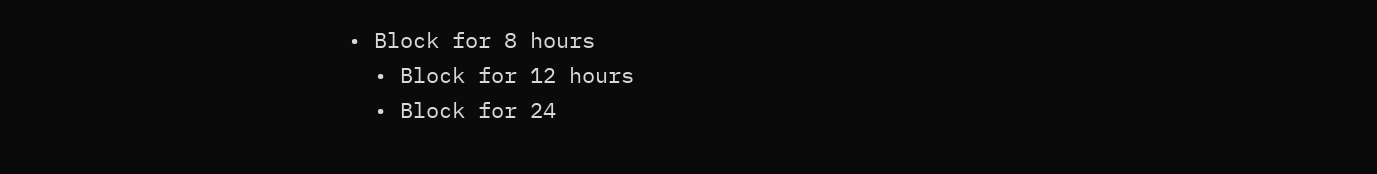• Block for 8 hours
  • Block for 12 hours
  • Block for 24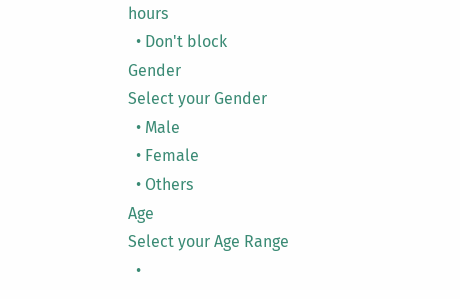hours
  • Don't block
Gender
Select your Gender
  • Male
  • Female
  • Others
Age
Select your Age Range
  •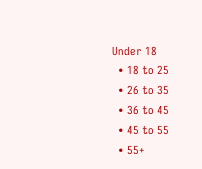Under 18
  • 18 to 25
  • 26 to 35
  • 36 to 45
  • 45 to 55
  • 55+